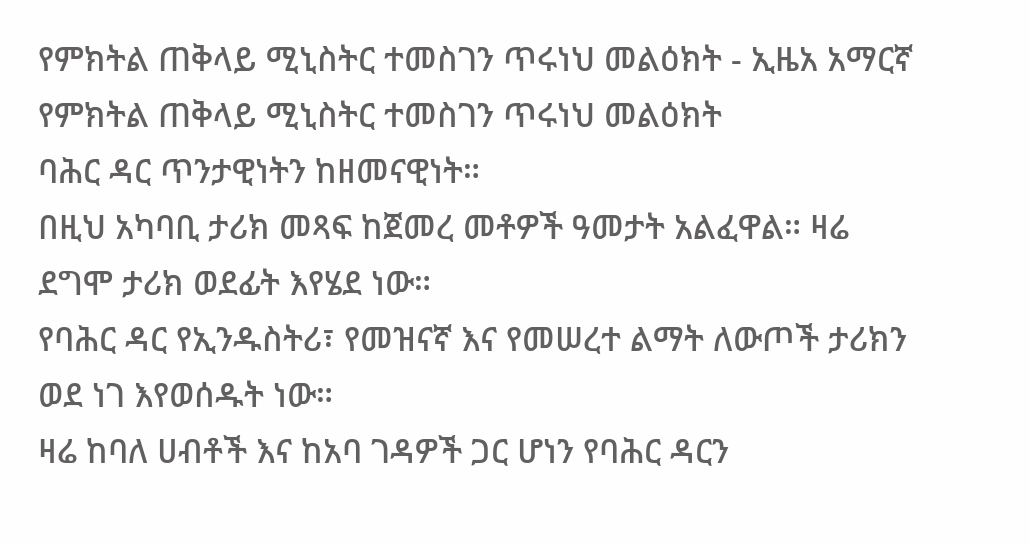የምክትል ጠቅላይ ሚኒስትር ተመስገን ጥሩነህ መልዕክት - ኢዜአ አማርኛ
የምክትል ጠቅላይ ሚኒስትር ተመስገን ጥሩነህ መልዕክት
ባሕር ዳር ጥንታዊነትን ከዘመናዊነት።
በዚህ አካባቢ ታሪክ መጻፍ ከጀመረ መቶዎች ዓመታት አልፈዋል። ዛሬ ደግሞ ታሪክ ወደፊት እየሄደ ነው።
የባሕር ዳር የኢንዱስትሪ፣ የመዝናኛ እና የመሠረተ ልማት ለውጦች ታሪክን ወደ ነገ እየወሰዱት ነው።
ዛሬ ከባለ ሀብቶች እና ከአባ ገዳዎች ጋር ሆነን የባሕር ዳርን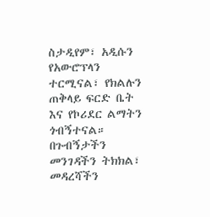ስታዲየም፣ አዲሱን የአውሮፕላን ተርሚናል፣ የክልሉን ጠቅላይ ፍርድ ቤት እና የኮሪደር ልማትን ጎብኝተናል።
በጉብኝታችን መንገዳችን ትክክል፣ መዳረሻችን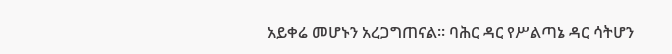አይቀሬ መሆኑን አረጋግጠናል። ባሕር ዳር የሥልጣኔ ዳር ሳትሆን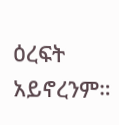ዕረፍት አይኖረንም።